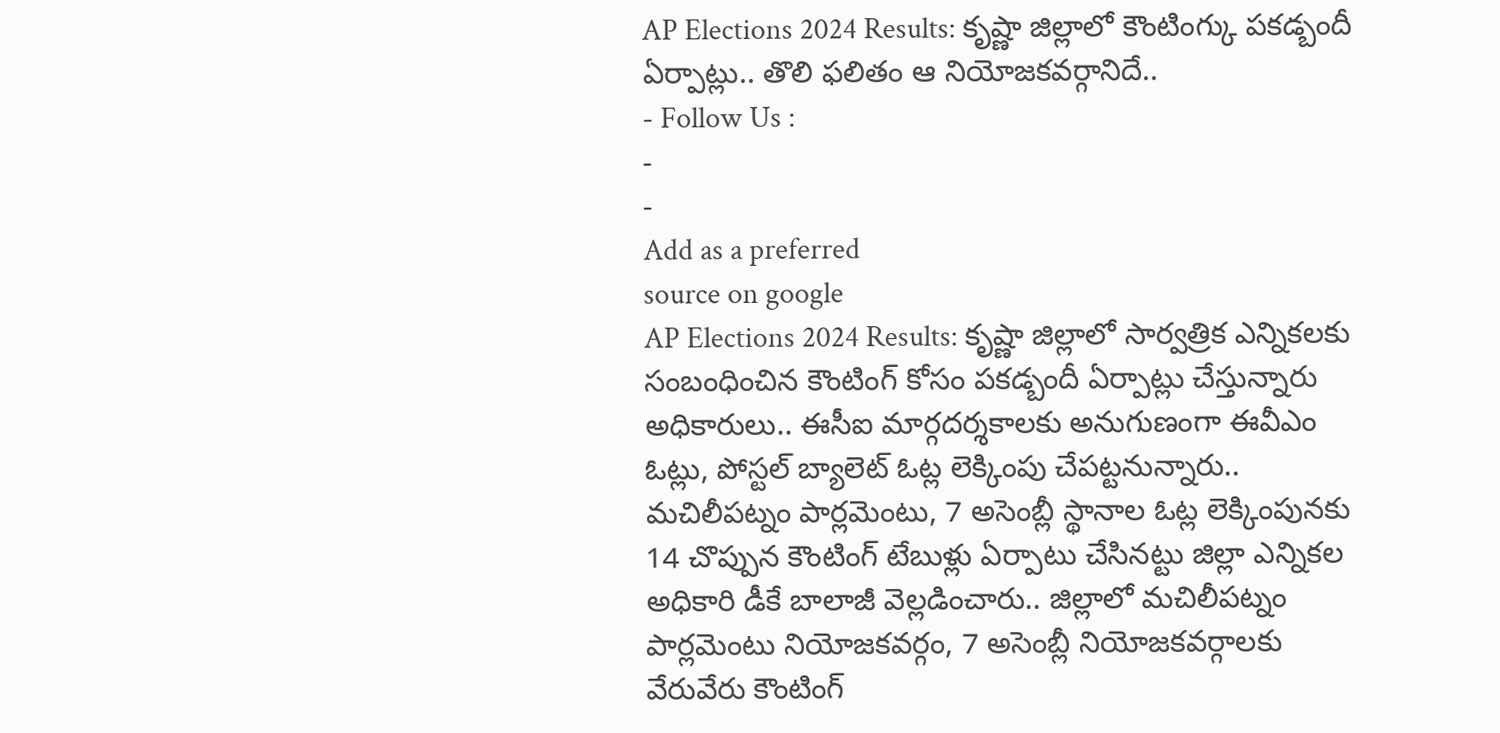AP Elections 2024 Results: కృష్ణా జిల్లాలో కౌంటింగ్కు పకడ్బందీ ఏర్పాట్లు.. తొలి ఫలితం ఆ నియోజకవర్గానిదే..
- Follow Us :
-
-
Add as a preferred
source on google
AP Elections 2024 Results: కృష్ణా జిల్లాలో సార్వత్రిక ఎన్నికలకు సంబంధించిన కౌంటింగ్ కోసం పకడ్బందీ ఏర్పాట్లు చేస్తున్నారు అధికారులు.. ఈసీఐ మార్గదర్శకాలకు అనుగుణంగా ఈవీఎం ఓట్లు, పోస్టల్ బ్యాలెట్ ఓట్ల లెక్కింపు చేపట్టనున్నారు.. మచిలీపట్నం పార్లమెంటు, 7 అసెంబ్లీ స్థానాల ఓట్ల లెక్కింపునకు 14 చొప్పున కౌంటింగ్ టేబుళ్లు ఏర్పాటు చేసినట్టు జిల్లా ఎన్నికల అధికారి డీకే బాలాజీ వెల్లడించారు.. జిల్లాలో మచిలీపట్నం పార్లమెంటు నియోజకవర్గం, 7 అసెంబ్లీ నియోజకవర్గాలకు వేరువేరు కౌంటింగ్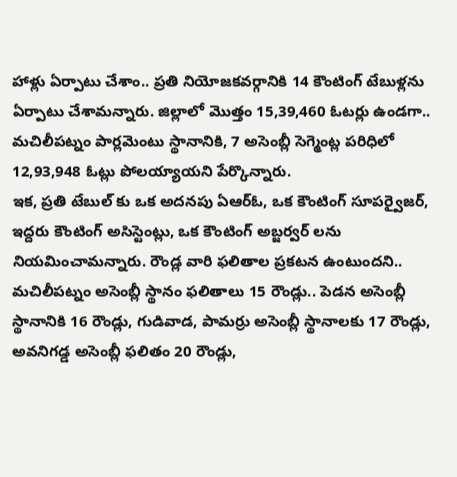హాళ్లు ఏర్పాటు చేశాం.. ప్రతి నియోజకవర్గానికి 14 కౌంటింగ్ టేబుళ్లను ఏర్పాటు చేశామన్నారు. జిల్లాలో మొత్తం 15,39,460 ఓటర్లు ఉండగా.. మచిలీపట్నం పార్లమెంటు స్థానానికి, 7 అసెంబ్లీ సెగ్మెంట్ల పరిధిలో 12,93,948 ఓట్లు పోలయ్యాయని పేర్కొన్నారు.
ఇక, ప్రతి టేబుల్ కు ఒక అదనపు ఏఆర్ఓ, ఒక కౌంటింగ్ సూపర్వైజర్, ఇద్దరు కౌంటింగ్ అసిస్టెంట్లు, ఒక కౌంటింగ్ అబ్జర్వర్ లను నియమించామన్నారు. రౌండ్ల వారి ఫలితాల ప్రకటన ఉంటుందని.. మచిలీపట్నం అసెంబ్లీ స్థానం ఫలితాలు 15 రౌండ్లు.. పెడన అసెంబ్లీ స్థానానికి 16 రౌండ్లు, గుడివాడ, పామర్రు అసెంబ్లీ స్థానాలకు 17 రౌండ్లు, అవనిగడ్డ అసెంబ్లీ ఫలితం 20 రౌండ్లు,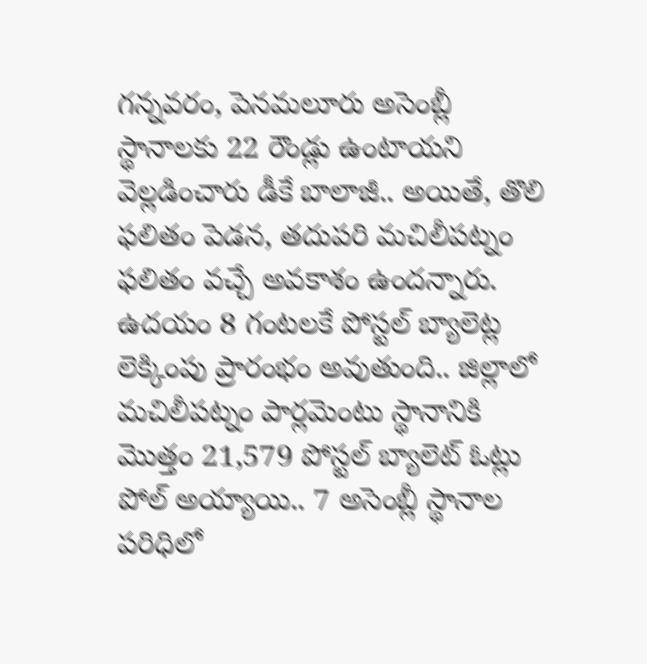గన్నవరం, పెనమలూరు అసెంబ్లీ స్థానాలకు 22 రౌండ్లు ఉంటాయని వెల్లడించారు డీకే బాలాజీ.. అయితే, తొలి ఫలితం పెడన, తదుపరి మచిలీపట్నం ఫలితం వచ్చే అవకాశం ఉందన్నారు. ఉదయం 8 గంటలకే పోస్టల్ బ్యాలెట్ల లెక్కింపు ప్రారంభం అవుతుంది.. జిల్లాలో మచిలీపట్నం పార్లమెంటు స్థానానికి మొత్తం 21,579 పోస్టల్ బ్యాలెట్ ఓట్లు పోల్ అయ్యాయి.. 7 అసెంబ్లీ స్థానాల పరిధిలో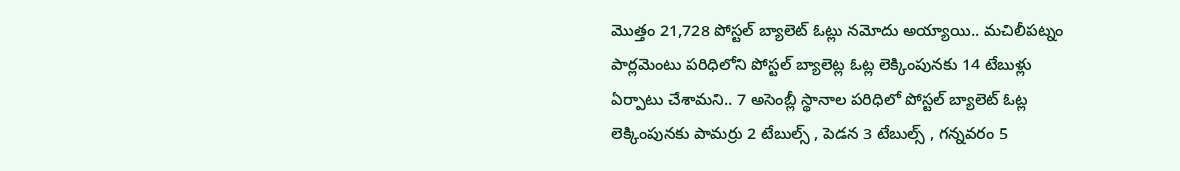మొత్తం 21,728 పోస్టల్ బ్యాలెట్ ఓట్లు నమోదు అయ్యాయి.. మచిలీపట్నం పార్లమెంటు పరిధిలోని పోస్టల్ బ్యాలెట్ల ఓట్ల లెక్కింపునకు 14 టేబుళ్లు ఏర్పాటు చేశామని.. 7 అసెంబ్లీ స్థానాల పరిధిలో పోస్టల్ బ్యాలెట్ ఓట్ల లెక్కింపునకు పామర్రు 2 టేబుల్స్ , పెడన 3 టేబుల్స్ , గన్నవరం 5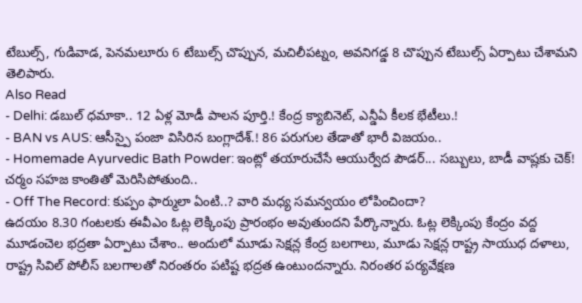టేబుల్స్, గుడివాడ, పెనమలూరు 6 టేబుల్స్ చొప్పున, మచిలీపట్నం, అవనిగడ్డ 8 చొప్పున టేబుల్స్ ఏర్పాటు చేశామని తెలిపారు.
Also Read
- Delhi: డబుల్ ధమాకా.. 12 ఏళ్ల మోడీ పాలన పూర్తి.! కేంద్ర క్యాబినెట్, ఎన్డీఏ కీలక భేటీలు.!
- BAN vs AUS: ఆసీస్పై పంజా విసిరిన బంగ్లాదేశ్.! 86 పరుగుల తేడాతో భారీ విజయం..
- Homemade Ayurvedic Bath Powder: ఇంట్లో తయారుచేసే ఆయుర్వేద పౌడర్... సబ్బులు, బాడీ వాష్లకు చెక్! చర్మం సహజ కాంతితో మెరిసిపోతుంది..
- Off The Record: కుప్పం ఫార్ములా ఏంటి..? వారి మధ్య సమన్వయం లోపించిందా?
ఉదయం 8.30 గంటలకు ఈవీఎం ఓట్ల లెక్కింపు ప్రారంభం అవుతుందని పేర్కొన్నారు. ఓట్ల లెక్కింపు కేంద్రం వద్ద మూడంచెల భద్రతా ఏర్పాటు చేశాం.. అందులో మూడు సెక్షన్ల కేంద్ర బలగాలు, మూడు సెక్షన్ల రాష్ట్ర సాయుధ దళాలు, రాష్ట్ర సివిల్ పోలీస్ బలగాలతో నిరంతరం పటిష్ట భద్రత ఉంటుందన్నారు. నిరంతర పర్యవేక్షణ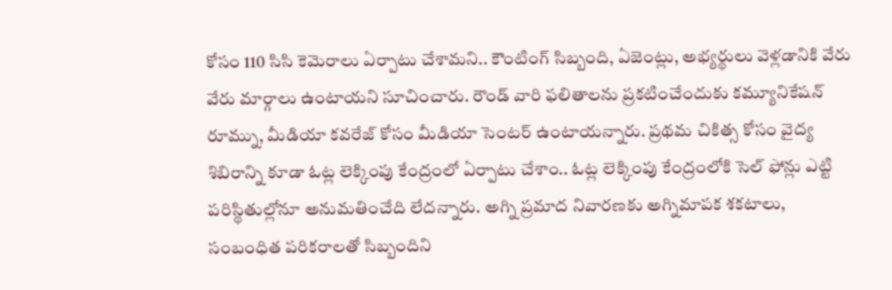కోసం 110 సిసి కెమెరాలు ఏర్పాటు చేశామని.. కౌంటింగ్ సిబ్బంది, ఏజెంట్లు, అభ్యర్థులు వెళ్లడానికి వేరు వేరు మార్గాలు ఉంటాయని సూచించారు. రౌండ్ వారి ఫలితాలను ప్రకటించేందుకు కమ్యూనికేషన్ రూమ్ను, మీడియా కవరేజ్ కోసం మీడియా సెంటర్ ఉంటాయన్నారు. ప్రథమ చికిత్స కోసం వైద్య శిబిరాన్ని కూడా ఓట్ల లెక్కింపు కేంద్రంలో ఏర్పాటు చేశాం.. ఓట్ల లెక్కింపు కేంద్రంలోకి సెల్ ఫోన్లు ఎట్టి పరిస్థితుల్లోనూ అనుమతించేది లేదన్నారు. అగ్ని ప్రమాద నివారణకు అగ్నిమాపక శకటాలు, సంబంధిత పరికరాలతో సిబ్బందిని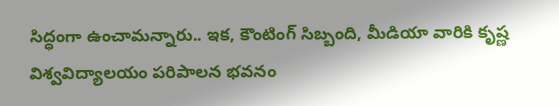సిద్ధంగా ఉంచామన్నారు.. ఇక, కౌంటింగ్ సిబ్బంది, మీడియా వారికి కృష్ణ విశ్వవిద్యాలయం పరిపాలన భవనం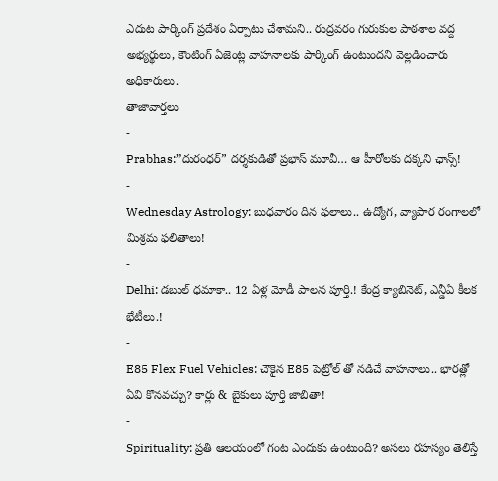ఎదుట పార్కింగ్ ప్రదేశం ఏర్పాటు చేశామని.. రుద్రవరం గురుకుల పాఠశాల వద్ద అభ్యర్థులు, కౌంటింగ్ ఏజెంట్ల వాహనాలకు పార్కింగ్ ఉంటుందని వెల్లడించారు అధికారులు.
తాజావార్తలు
-
Prabhas:”దురంధర్” దర్శకుడితో ప్రభాస్ మూవీ… ఆ హీరోలకు దక్కని ఛాన్స్!
-
Wednesday Astrology: బుధవారం దిన ఫలాలు.. ఉద్యోగ, వ్యాపార రంగాలలో మిశ్రమ ఫలితాలు!
-
Delhi: డబుల్ ధమాకా.. 12 ఏళ్ల మోడీ పాలన పూర్తి.! కేంద్ర క్యాబినెట్, ఎన్డీఏ కీలక భేటీలు.!
-
E85 Flex Fuel Vehicles: చౌకైన E85 పెట్రోల్ తో నడిచే వాహనాలు.. భారత్లో ఏవి కొనవచ్చు? కార్లు & బైకులు పూర్తి జాబితా!
-
Spirituality: ప్రతి ఆలయంలో గంట ఎందుకు ఉంటుంది? అసలు రహస్యం తెలిస్తే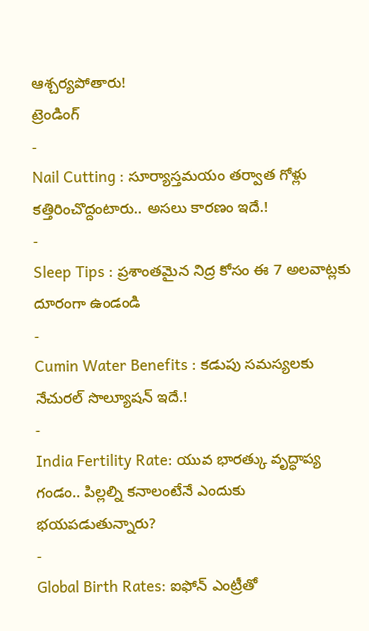ఆశ్చర్యపోతారు!
ట్రెండింగ్
-
Nail Cutting : సూర్యాస్తమయం తర్వాత గోళ్లు కత్తిరించొద్దంటారు.. అసలు కారణం ఇదే.!
-
Sleep Tips : ప్రశాంతమైన నిద్ర కోసం ఈ 7 అలవాట్లకు దూరంగా ఉండండి
-
Cumin Water Benefits : కడుపు సమస్యలకు నేచురల్ సొల్యూషన్ ఇదే.!
-
India Fertility Rate: యువ భారత్కు వృద్ధాప్య గండం.. పిల్లల్ని కనాలంటేనే ఎందుకు భయపడుతున్నారు?
-
Global Birth Rates: ఐఫోన్ ఎంట్రీతో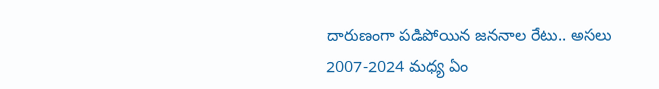దారుణంగా పడిపోయిన జననాల రేటు.. అసలు 2007-2024 మధ్య ఏం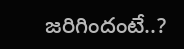జరిగిందంటే..?